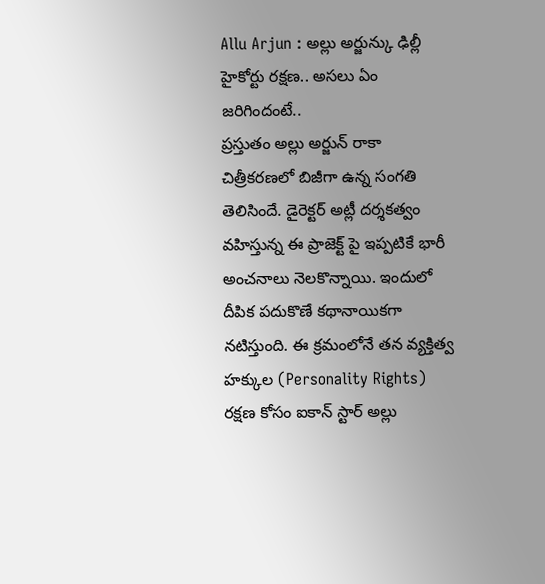Allu Arjun : అల్లు అర్జున్కు ఢిల్లీ హైకోర్టు రక్షణ.. అసలు ఏం జరిగిందంటే..
ప్రస్తుతం అల్లు అర్జున్ రాకా చిత్రీకరణలో బిజీగా ఉన్న సంగతి తెలిసిందే. డైరెక్టర్ అట్లీ దర్శకత్వం వహిస్తున్న ఈ ప్రాజెక్ట్ పై ఇప్పటికే భారీ అంచనాలు నెలకొన్నాయి. ఇందులో దీపిక పదుకొణే కథానాయికగా నటిస్తుంది. ఈ క్రమంలోనే తన వ్యక్తిత్వ హక్కుల (Personality Rights) రక్షణ కోసం ఐకాన్ స్టార్ అల్లు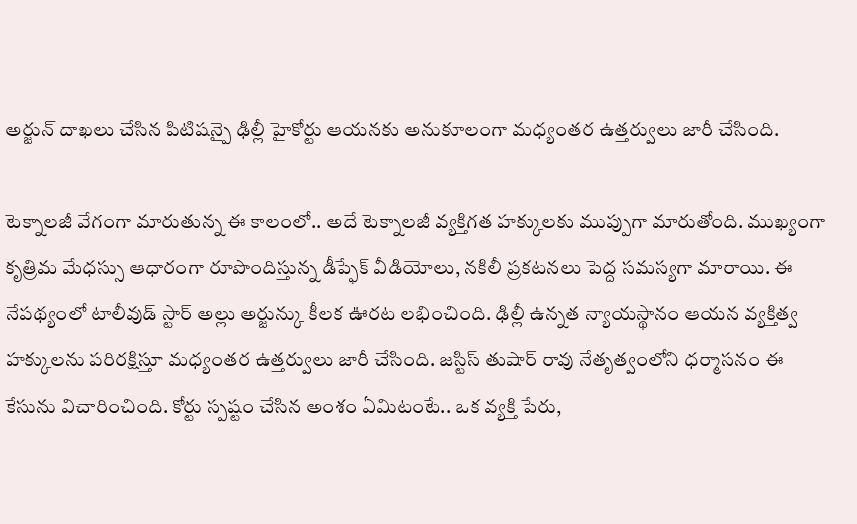అర్జున్ దాఖలు చేసిన పిటిషన్పై ఢిల్లీ హైకోర్టు ఆయనకు అనుకూలంగా మధ్యంతర ఉత్తర్వులు జారీ చేసింది.

టెక్నాలజీ వేగంగా మారుతున్న ఈ కాలంలో.. అదే టెక్నాలజీ వ్యక్తిగత హక్కులకు ముప్పుగా మారుతోంది. ముఖ్యంగా కృత్రిమ మేధస్సు ఆధారంగా రూపొందిస్తున్న డీప్ఫేక్ వీడియోలు, నకిలీ ప్రకటనలు పెద్ద సమస్యగా మారాయి. ఈ నేపథ్యంలో టాలీవుడ్ స్టార్ అల్లు అర్జున్కు కీలక ఊరట లభించింది. ఢిల్లీ ఉన్నత న్యాయస్థానం ఆయన వ్యక్తిత్వ హక్కులను పరిరక్షిస్తూ మధ్యంతర ఉత్తర్వులు జారీ చేసింది. జస్టిస్ తుషార్ రావు నేతృత్వంలోని ధర్మాసనం ఈ కేసును విచారించింది. కోర్టు స్పష్టం చేసిన అంశం ఏమిటంటే.. ఒక వ్యక్తి పేరు,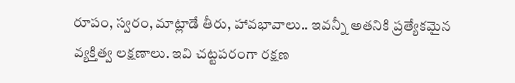రూపం, స్వరం, మాట్లాడే తీరు, హావభావాలు.. ఇవన్నీ అతనికి ప్రత్యేకమైన వ్యక్తిత్వ లక్షణాలు. ఇవి చట్టపరంగా రక్షణ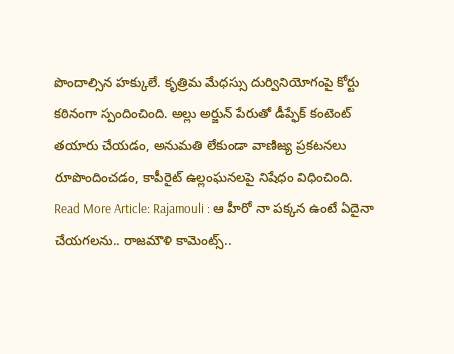పొందాల్సిన హక్కులే. కృత్రిమ మేధస్సు దుర్వినియోగంపై కోర్టు కఠినంగా స్పందించింది. అల్లు అర్జున్ పేరుతో డీప్ఫేక్ కంటెంట్ తయారు చేయడం, అనుమతి లేకుండా వాణిజ్య ప్రకటనలు రూపొందించడం, కాపీరైట్ ఉల్లంఘనలపై నిషేధం విధించింది.
Read More Article: Rajamouli : ఆ హీరో నా పక్కన ఉంటే ఏదైనా చేయగలను.. రాజమౌళి కామెంట్స్..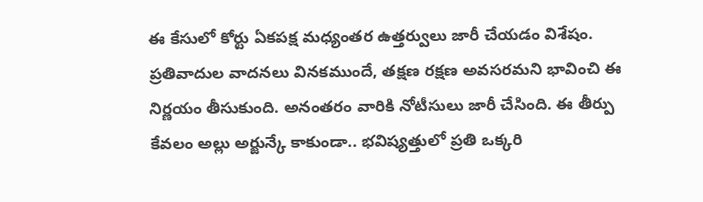ఈ కేసులో కోర్టు ఏకపక్ష మధ్యంతర ఉత్తర్వులు జారీ చేయడం విశేషం. ప్రతివాదుల వాదనలు వినకముందే, తక్షణ రక్షణ అవసరమని భావించి ఈ నిర్ణయం తీసుకుంది. అనంతరం వారికి నోటీసులు జారీ చేసింది. ఈ తీర్పు కేవలం అల్లు అర్జున్కే కాకుండా.. భవిష్యత్తులో ప్రతి ఒక్కరి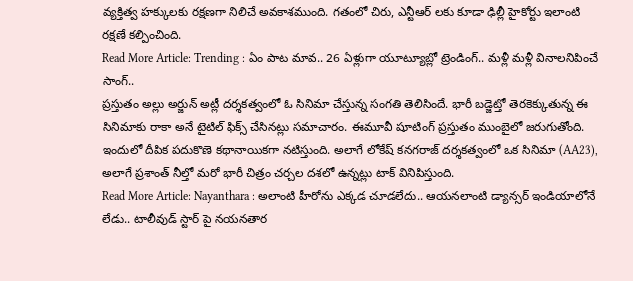వ్యక్తిత్వ హక్కులకు రక్షణగా నిలిచే అవకాశముంది. గతంలో చిరు, ఎన్టీఆర్ లకు కూడా ఢిల్లీ హైకోర్టు ఇలాంటి రక్షణే కల్పించింది.
Read More Article: Trending : ఏం పాట మావ.. 26 ఏళ్లుగా యూట్యూబ్లో ట్రెండింగ్.. మళ్లీ మళ్లీ వినాలనిపించే సాంగ్..
ప్రస్తుతం అల్లు అర్జున్ అట్లీ దర్శకత్వంలో ఓ సినిమా చేస్తున్న సంగతి తెలిసిందే. భారీ బడ్జెట్తో తెరకెక్కుతున్న ఈ సినిమాకు రాకా అనే టైటిల్ ఫిక్స్ చేసినట్లు సమాచారం. ఈమూవీ షూటింగ్ ప్రస్తుతం ముంబైలో జరుగుతోంది. ఇందులో దీపిక పదుకొణె కథానాయికగా నటిస్తుంది. అలాగే లోకేష్ కనగరాజ్ దర్శకత్వంలో ఒక సినిమా (AA23), అలాగే ప్రశాంత్ నీల్తో మరో భారీ చిత్రం చర్చల దశలో ఉన్నట్లు టాక్ వినిపిస్తుంది.
Read More Article: Nayanthara : అలాంటి హీరోను ఎక్కడ చూడలేదు.. ఆయనలాంటి డ్యాన్సర్ ఇండియాలోనే లేడు.. టాలీవుడ్ స్టార్ పై నయనతార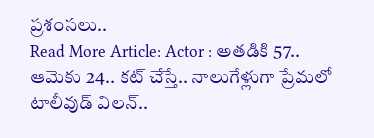ప్రశంసలు..
Read More Article: Actor : అతడికి 57.. ఆమెకు 24.. కట్ చేస్తే.. నాలుగేళ్లుగా ప్రేమలో టాలీవుడ్ విలన్..